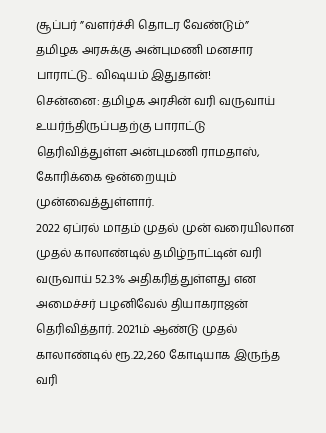சூப்பர் ”வளர்ச்சி தொடர வேண்டும்” தமிழக அரசுக்கு அன்புமணி மனசார பாராட்டு.. விஷயம் இதுதான்!
சென்னை: தமிழக அரசின் வரி வருவாய் உயர்ந்திருப்பதற்கு பாராட்டு தெரிவித்துள்ள அன்புமணி ராமதாஸ், கோரிக்கை ஒன்றையும் முன்வைத்துள்ளார்.
2022 ஏப்ரல் மாதம் முதல் முன் வரையிலான முதல் காலாண்டில் தமிழ்நாட்டின் வரி வருவாய் 52.3% அதிகரித்துள்ளது என அமைச்சர் பழனிவேல் தியாகராஜன் தெரிவித்தார். 2021ம் ஆண்டு முதல் காலாண்டில் ரூ.22,260 கோடியாக இருந்த வரி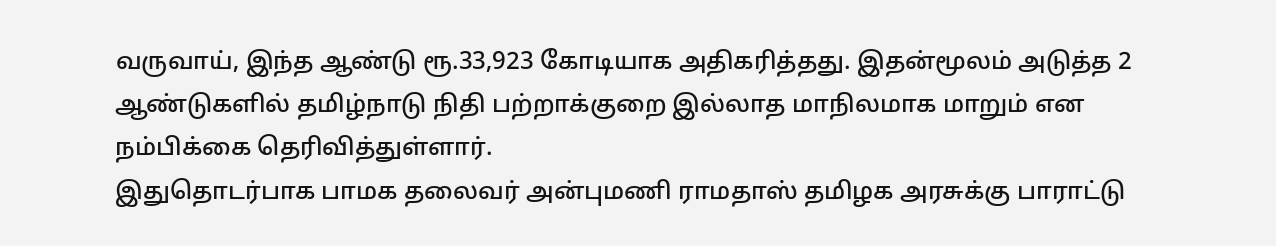வருவாய், இந்த ஆண்டு ரூ.33,923 கோடியாக அதிகரித்தது. இதன்மூலம் அடுத்த 2 ஆண்டுகளில் தமிழ்நாடு நிதி பற்றாக்குறை இல்லாத மாநிலமாக மாறும் என நம்பிக்கை தெரிவித்துள்ளார்.
இதுதொடர்பாக பாமக தலைவர் அன்புமணி ராமதாஸ் தமிழக அரசுக்கு பாராட்டு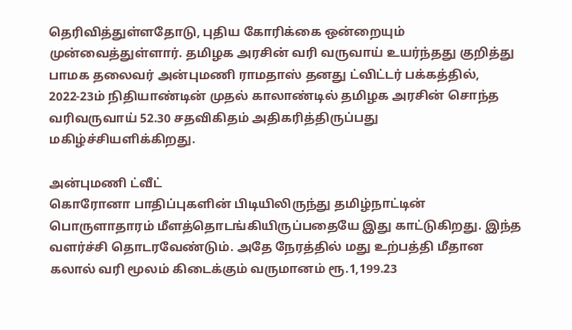தெரிவித்துள்ளதோடு, புதிய கோரிக்கை ஒன்றையும் முன்வைத்துள்ளார். தமிழக அரசின் வரி வருவாய் உயர்ந்தது குறித்து பாமக தலைவர் அன்புமணி ராமதாஸ் தனது ட்விட்டர் பக்கத்தில், 2022-23ம் நிதியாண்டின் முதல் காலாண்டில் தமிழக அரசின் சொந்த வரிவருவாய் 52.30 சதவிகிதம் அதிகரித்திருப்பது மகிழ்ச்சியளிக்கிறது.

அன்புமணி ட்வீட்
கொரோனா பாதிப்புகளின் பிடியிலிருந்து தமிழ்நாட்டின் பொருளாதாரம் மீளத்தொடங்கியிருப்பதையே இது காட்டுகிறது. இந்த வளர்ச்சி தொடரவேண்டும். அதே நேரத்தில் மது உற்பத்தி மீதான கலால் வரி மூலம் கிடைக்கும் வருமானம் ரூ.1,199.23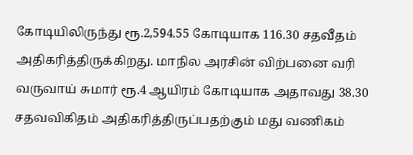கோடியிலிருந்து ரூ.2,594.55 கோடியாக 116.30 சதவீதம் அதிகரித்திருக்கிறது. மாநில அரசின் விற்பனை வரி வருவாய் சுமார் ரூ.4 ஆயிரம் கோடியாக அதாவது 38.30 சதவவிகிதம் அதிகரித்திருப்பதற்கும் மது வணிகம்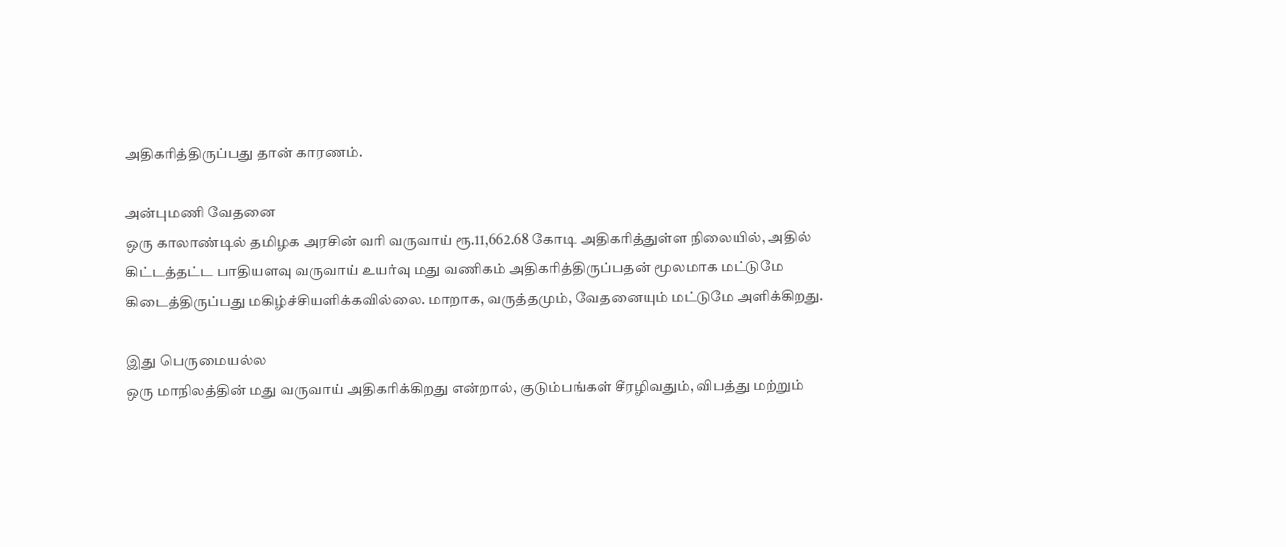அதிகரித்திருப்பது தான் காரணம்.

அன்புமணி வேதனை
ஒரு காலாண்டில் தமிழக அரசின் வரி வருவாய் ரூ.11,662.68 கோடி அதிகரித்துள்ள நிலையில், அதில் கிட்டத்தட்ட பாதியளவு வருவாய் உயர்வு மது வணிகம் அதிகரித்திருப்பதன் மூலமாக மட்டுமே கிடைத்திருப்பது மகிழ்ச்சியளிக்கவில்லை. மாறாக, வருத்தமும், வேதனையும் மட்டுமே அளிக்கிறது.

இது பெருமையல்ல
ஒரு மாநிலத்தின் மது வருவாய் அதிகரிக்கிறது என்றால், குடும்பங்கள் சீரழிவதும், விபத்து மற்றும்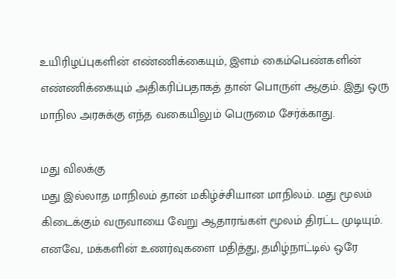உயிரிழப்புகளின் எண்ணிக்கையும், இளம் கைம்பெண்களின் எண்ணிக்கையும் அதிகரிப்பதாகத் தான் பொருள் ஆகும். இது ஒரு மாநில அரசுக்கு எந்த வகையிலும் பெருமை சேர்க்காது.

மது விலக்கு
மது இல்லாத மாநிலம் தான் மகிழ்ச்சியான மாநிலம். மது மூலம் கிடைக்கும் வருவாயை வேறு ஆதாரங்கள் மூலம் திரட்ட முடியும். எனவே, மக்களின் உணர்வுகளை மதித்து, தமிழ்நாட்டில் ஒரே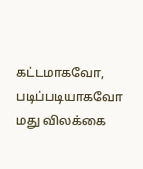கட்டமாகவோ, படிப்படியாகவோ மது விலக்கை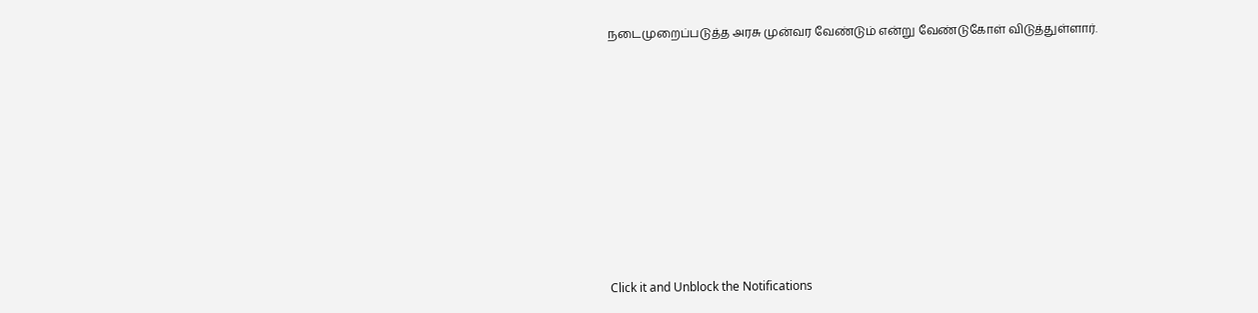நடைமுறைப்படுத்த அரசு முன்வர வேண்டும் என்று வேண்டுகோள் விடுத்துள்ளார்.












Click it and Unblock the Notifications